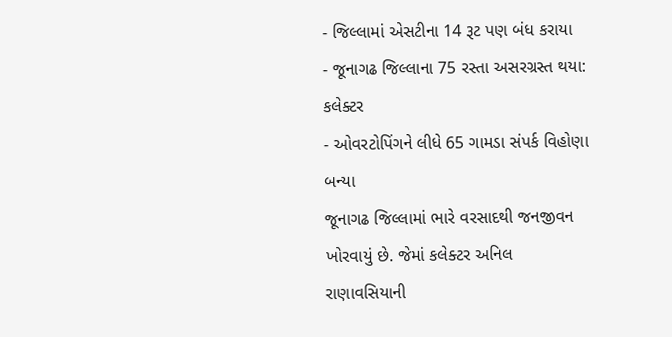- જિલ્લામાં એસટીના 14 રૂટ પણ બંધ કરાયા
- જૂનાગઢ જિલ્લાના 75 રસ્તા અસરગ્રસ્ત થયા: કલેક્ટર
- ઓવરટોપિંગને લીધે 65 ગામડા સંપર્ક વિહોણા બન્યા
જૂનાગઢ જિલ્લામાં ભારે વરસાદથી જનજીવન ખોરવાયું છે. જેમાં કલેક્ટર અનિલ રાણાવસિયાની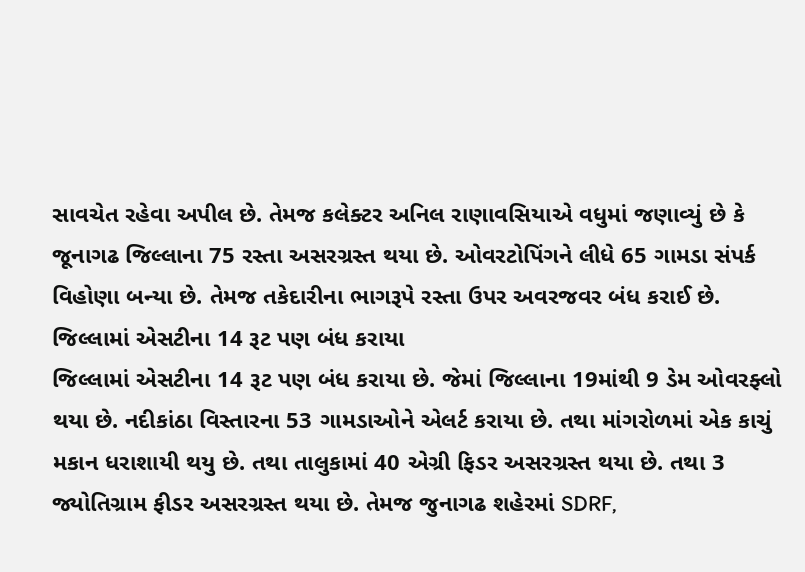સાવચેત રહેવા અપીલ છે. તેમજ કલેક્ટર અનિલ રાણાવસિયાએ વધુમાં જણાવ્યું છે કે જૂનાગઢ જિલ્લાના 75 રસ્તા અસરગ્રસ્ત થયા છે. ઓવરટોપિંગને લીધે 65 ગામડા સંપર્ક વિહોણા બન્યા છે. તેમજ તકેદારીના ભાગરૂપે રસ્તા ઉપર અવરજવર બંધ કરાઈ છે.
જિલ્લામાં એસટીના 14 રૂટ પણ બંધ કરાયા
જિલ્લામાં એસટીના 14 રૂટ પણ બંધ કરાયા છે. જેમાં જિલ્લાના 19માંથી 9 ડેમ ઓવરફ્લો થયા છે. નદીકાંઠા વિસ્તારના 53 ગામડાઓને એલર્ટ કરાયા છે. તથા માંગરોળમાં એક કાચું મકાન ધરાશાયી થયુ છે. તથા તાલુકામાં 40 એગ્રી ફિડર અસરગ્રસ્ત થયા છે. તથા 3 જ્યોતિગ્રામ ફીડર અસરગ્રસ્ત થયા છે. તેમજ જુનાગઢ શહેરમાં SDRF,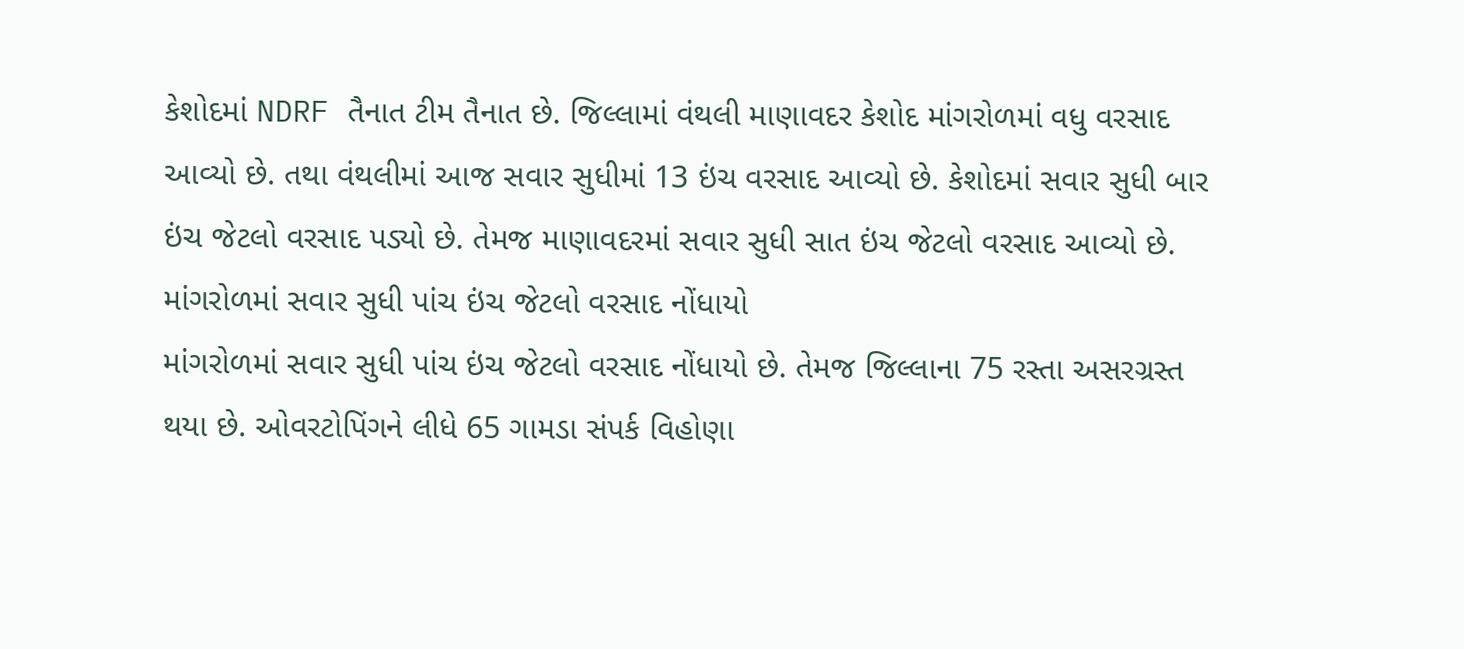કેશોદમાં NDRF તૈનાત ટીમ તૈનાત છે. જિલ્લામાં વંથલી માણાવદર કેશોદ માંગરોળમાં વધુ વરસાદ આવ્યો છે. તથા વંથલીમાં આજ સવાર સુધીમાં 13 ઇંચ વરસાદ આવ્યો છે. કેશોદમાં સવાર સુધી બાર ઇંચ જેટલો વરસાદ પડ્યો છે. તેમજ માણાવદરમાં સવાર સુધી સાત ઇંચ જેટલો વરસાદ આવ્યો છે.
માંગરોળમાં સવાર સુધી પાંચ ઇંચ જેટલો વરસાદ નોંધાયો
માંગરોળમાં સવાર સુધી પાંચ ઇંચ જેટલો વરસાદ નોંધાયો છે. તેમજ જિલ્લાના 75 રસ્તા અસરગ્રસ્ત થયા છે. ઓવરટોપિંગને લીધે 65 ગામડા સંપર્ક વિહોણા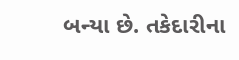બન્યા છે. તકેદારીના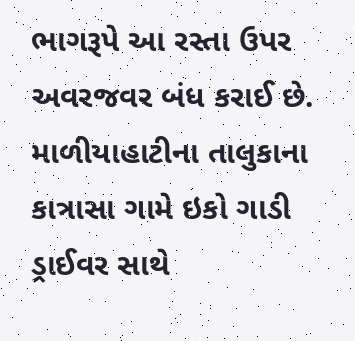ભાગરૂપે આ રસ્તા ઉપર અવરજવર બંધ કરાઈ છે. માળીયાહાટીના તાલુકાના કાત્રાસા ગામે ઇકો ગાડી ડ્રાઈવર સાથે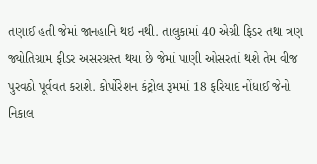તણાઈ હતી જેમાં જાનહાનિ થઇ નથી. તાલુકામાં 40 એગ્રી ફિડર તથા ત્રણ જ્યોતિગ્રામ ફીડર અસરગ્રસ્ત થયા છે જેમાં પાણી ઓસરતાં થશે તેમ વીજ પુરવઠો પૂર્વવત કરાશે. કોર્પોરેશન કંટ્રોલ રૂમમાં 18 ફરિયાદ નોંધાઈ જેનો નિકાલ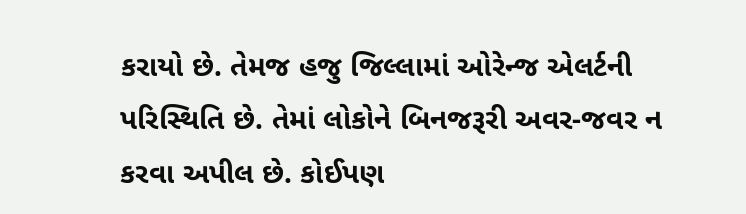કરાયો છે. તેમજ હજુ જિલ્લામાં ઓરેન્જ એલર્ટની પરિસ્થિતિ છે. તેમાં લોકોને બિનજરૂરી અવર-જવર ન કરવા અપીલ છે. કોઈપણ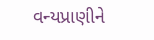વન્યપ્રાણીને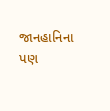જાનહાનિના પણ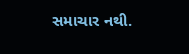સમાચાર નથી.